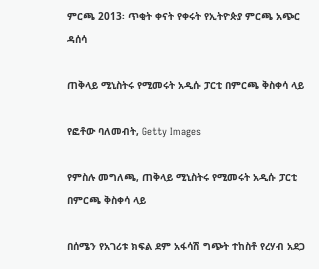ምርጫ 2013፡ ጥቂት ቀናት የቀሩት የኢትዮጵያ ምርጫ አጭር ዳሰሳ

ጠቅላይ ሚኒስትሩ የሚመሩት አዲሱ ፓርቲ በምርጫ ቅስቀሳ ላይ

የፎቶው ባለመብት, Getty Images

የምስሉ መግለጫ, ጠቅላይ ሚኒስትሩ የሚመሩት አዲሱ ፓርቲ በምርጫ ቅስቀሳ ላይ

በሰሜን የአገሪቱ ክፍል ደም አፋሳሽ ግጭት ተከስቶ የረሃብ አደጋ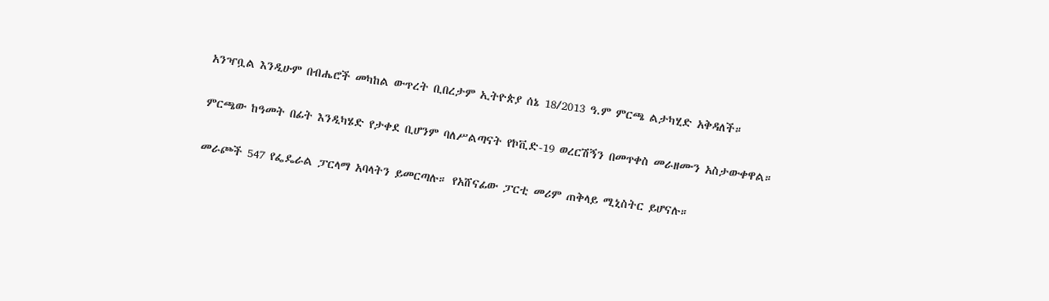አንዣቧል እንዲሁም በብሔሮች መካከል ውጥረት ቢበረታም ኢትዮጵያ ሰኔ 18/2013 ዓ.ም ምርጫ ልታካሂድ አቅዳለች።

ምርጫው ከዓመት በፊት እንዲካሄድ የታቀደ ቢሆንም ባለሥልጣናት የኮቪድ-19 ወረርሽኝን በመጥቀስ መራዘሙን አስታውቀዋል።

መራጮች 547 የፌዴራል ፓርላማ አባላትን ይመርጣሉ። የአሸናፊው ፓርቲ መሪም ጠቅላይ ሚኒስትር ይሆናሉ።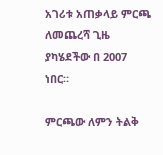አገሪቱ አጠቃላይ ምርጫ ለመጨረሻ ጊዜ ያካሄደችው በ 2007 ነበር።

ምርጫው ለምን ትልቅ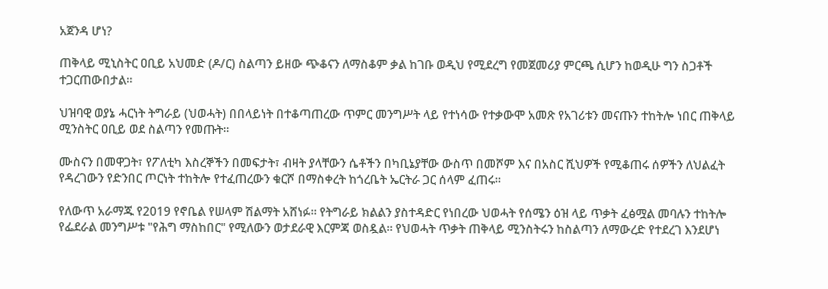አጀንዳ ሆነ?

ጠቅላይ ሚኒስትር ዐቢይ አህመድ (ዶ/ር) ስልጣን ይዘው ጭቆናን ለማስቆም ቃል ከገቡ ወዲህ የሚደረግ የመጀመሪያ ምርጫ ሲሆን ከወዲሁ ግን ስጋቶች ተጋርጠውበታል።

ህዝባዊ ወያኔ ሓርነት ትግራይ (ህወሓት) በበላይነት በተቆጣጠረው ጥምር መንግሥት ላይ የተነሳው የተቃውሞ አመጽ የአገሪቱን መናጡን ተከትሎ ነበር ጠቅላይ ሚንስትር ዐቢይ ወደ ስልጣን የመጡት።

ሙስናን በመዋጋት፣ የፖለቲካ እስረኞችን በመፍታት፣ ብዛት ያላቸውን ሴቶችን በካቢኔያቸው ውስጥ በመሾም እና በአስር ሺህዎች የሚቆጠሩ ሰዎችን ለህልፈት የዳረገውን የድንበር ጦርነት ተከትሎ የተፈጠረውን ቁርሾ በማስቀረት ከጎረቤት ኤርትራ ጋር ሰላም ፈጠሩ።

የለውጥ አራማጁ የ2019 የኖቤል የሠላም ሽልማት አሸነፉ። የትግራይ ክልልን ያስተዳድር የነበረው ህወሓት የሰሜን ዕዝ ላይ ጥቃት ፈፅሟል መባሉን ተከትሎ የፌደራል መንግሥቱ "የሕግ ማስከበር" የሚለውን ወታደራዊ እርምጃ ወስዷል። የህወሓት ጥቃት ጠቅላይ ሚንስትሩን ከስልጣን ለማውረድ የተደረገ እንደሆነ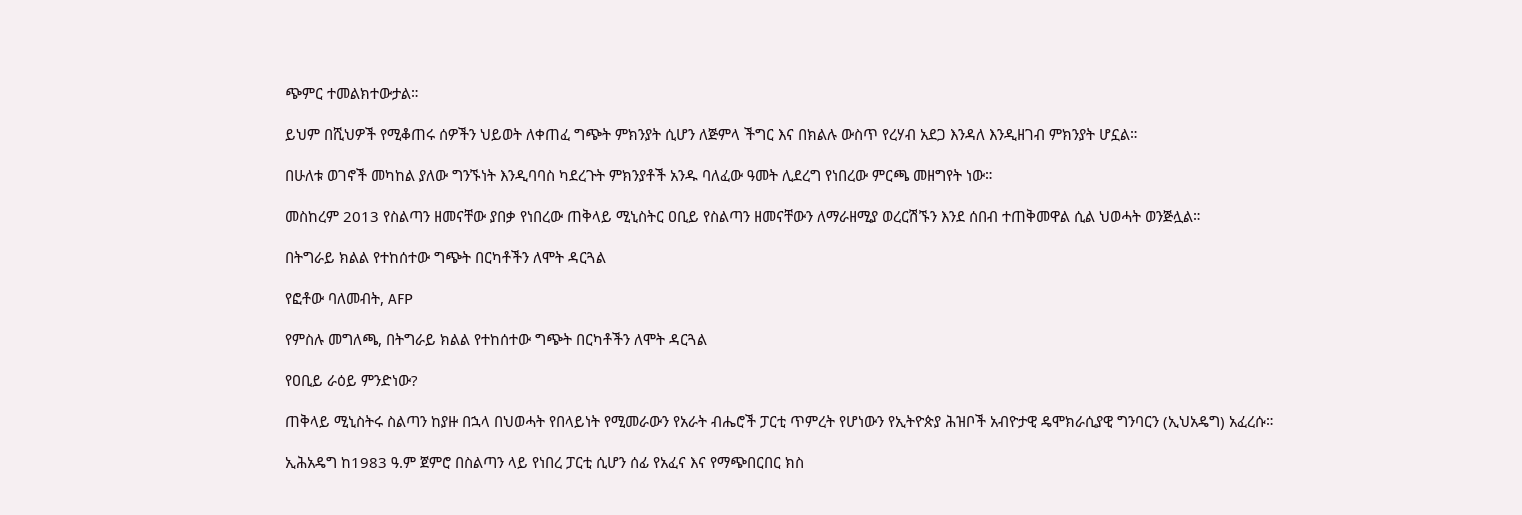ጭምር ተመልክተውታል።

ይህም በሺህዎች የሚቆጠሩ ሰዎችን ህይወት ለቀጠፈ ግጭት ምክንያት ሲሆን ለጅምላ ችግር እና በክልሉ ውስጥ የረሃብ አደጋ እንዳለ እንዲዘገብ ምክንያት ሆኗል።

በሁለቱ ወገኖች መካከል ያለው ግንኙነት እንዲባባስ ካደረጉት ምክንያቶች አንዱ ባለፈው ዓመት ሊደረግ የነበረው ምርጫ መዘግየት ነው።

መስከረም 2013 የስልጣን ዘመናቸው ያበቃ የነበረው ጠቅላይ ሚኒስትር ዐቢይ የስልጣን ዘመናቸውን ለማራዘሚያ ወረርሽኙን እንደ ሰበብ ተጠቅመዋል ሲል ህወሓት ወንጅሏል።

በትግራይ ክልል የተከሰተው ግጭት በርካቶችን ለሞት ዳርጓል

የፎቶው ባለመብት, AFP

የምስሉ መግለጫ, በትግራይ ክልል የተከሰተው ግጭት በርካቶችን ለሞት ዳርጓል

የዐቢይ ራዕይ ምንድነው?

ጠቅላይ ሚኒስትሩ ስልጣን ከያዙ በኋላ በህወሓት የበላይነት የሚመራውን የአራት ብሔሮች ፓርቲ ጥምረት የሆነውን የኢትዮጵያ ሕዝቦች አብዮታዊ ዴሞክራሲያዊ ግንባርን (ኢህአዴግ) አፈረሱ።

ኢሕአዴግ ከ1983 ዓ.ም ጀምሮ በስልጣን ላይ የነበረ ፓርቲ ሲሆን ሰፊ የአፈና እና የማጭበርበር ክስ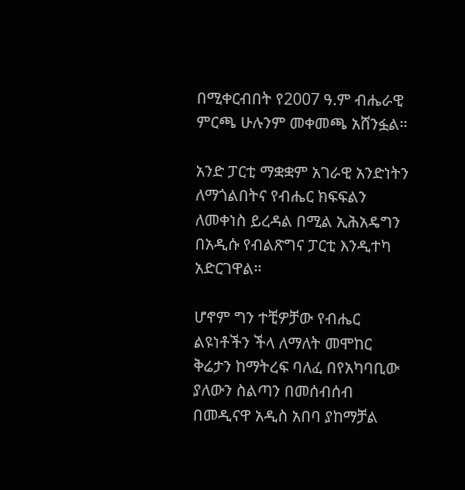በሚቀርብበት የ2007 ዓ.ም ብሔራዊ ምርጫ ሁሉንም መቀመጫ አሸንፏል።

አንድ ፓርቲ ማቋቋም አገራዊ አንድነትን ለማጎልበትና የብሔር ክፍፍልን ለመቀነስ ይረዳል በሚል ኢሕአዴግን በአዲሱ የብልጽግና ፓርቲ እንዲተካ አድርገዋል።

ሆኖም ግን ተቺዎቻው የብሔር ልዩነቶችን ችላ ለማለት መሞከር ቅሬታን ከማትረፍ ባለፈ በየአካባቢው ያለውን ስልጣን በመሰብሰብ በመዲናዋ አዲስ አበባ ያከማቻል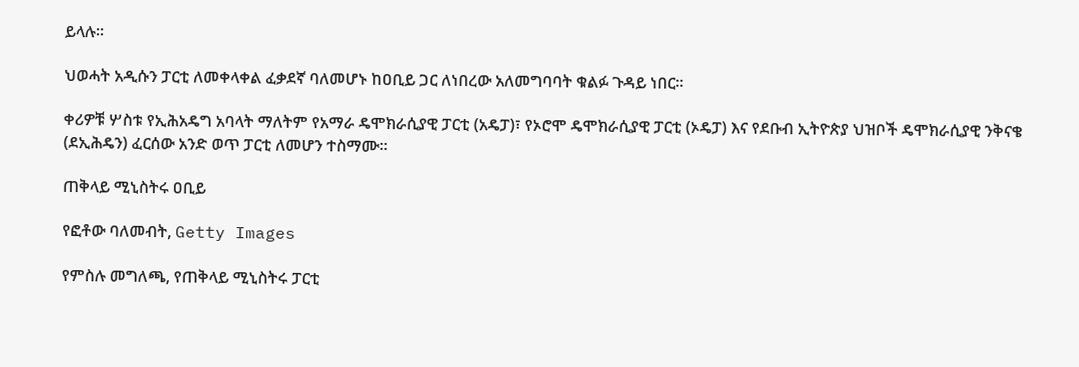ይላሉ።

ህወሓት አዲሱን ፓርቲ ለመቀላቀል ፈቃደኛ ባለመሆኑ ከዐቢይ ጋር ለነበረው አለመግባባት ቁልፉ ጉዳይ ነበር።

ቀሪዎቹ ሦስቱ የኢሕአዴግ አባላት ማለትም የአማራ ዴሞክራሲያዊ ፓርቲ (አዴፓ)፣ የኦሮሞ ዴሞክራሲያዊ ፓርቲ (ኦዴፓ) እና የደቡብ ኢትዮጵያ ህዝቦች ዴሞክራሲያዊ ንቅናቄ (ደኢሕዴን) ፈርሰው አንድ ወጥ ፓርቲ ለመሆን ተስማሙ።

ጠቅላይ ሚኒስትሩ ዐቢይ

የፎቶው ባለመብት, Getty Images

የምስሉ መግለጫ, የጠቅላይ ሚኒስትሩ ፓርቲ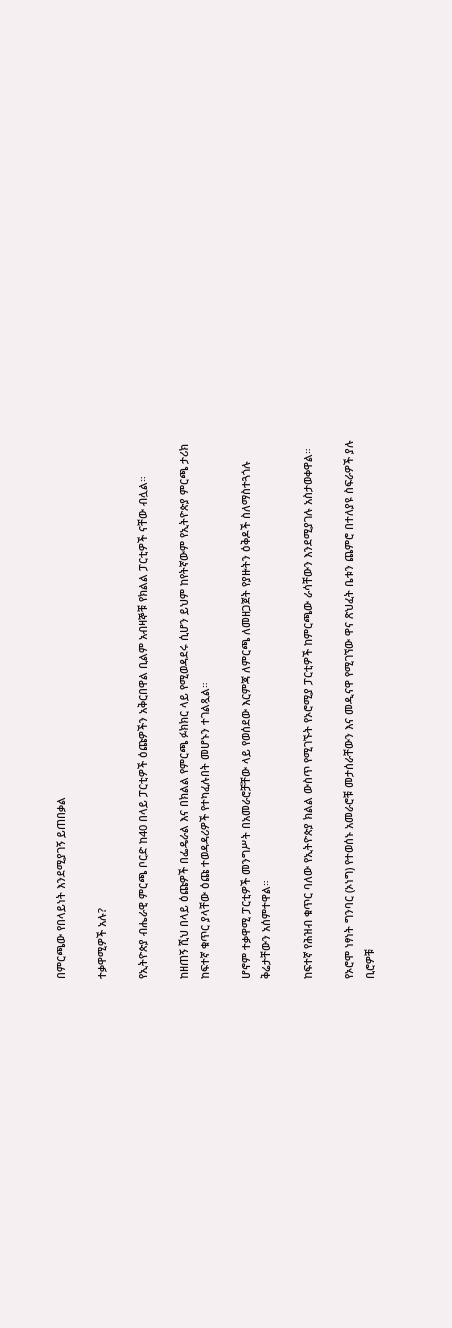በምርጫው የበላይነት እንደሚያገኝ ይጠበቃል

ተቃዋሚዎች አሉ?

የኢትዮጵያ ብሔራዊ ምርጫ ቦርድ ከ40 በላይ ፓርቲዎች ዕጩዎችን አቅርበዋል ቢልም አብዛኞቹ የክልል ፓርቲዎች ናቸው ብሏል።

ከዘጠኝ ሺህ በላይ ዕጩዎች በፌዴራል እና በክልል የምርጫ ፉክክር ላይ የሚወዳደሩ ሲሆን ይህም ከየትኛውም የኢትዮጵያ ምርጫ ታሪክ ከፍተኛ ቁጥር ያላቸው ዕጩ ተወዳዳሪዎች የተካፈሉበት መሆኑን ተገልጿል።

ሆኖም ተቃዋሚ ፓርቲዎች መንግሥት በአመራሮቻቸው ላይ የወሰደው እርምጃ ለምርጫ ለመዘጋጀት የያዙትን ዕቅዶች ስለማስተጓጎሉ ቅሬታቸውን አሰምተዋል።

ከፍተኛ የሕዝብ ቁጥር ባለው የኢትዮጵያ ክልል ውስጥ የሚገኙት የኦሮሚያ ፓርቲዎች ከምርጫው ራሳቸውን እንደሚያገሉ አስታወቀዋል።

የኦሮሞ ነፃነት ግንባር (ኦነግ) የተወሰኑ አመራሮቹ መታሰራቸውን እና መዲናዋ የሚገኘው ዋና ጽህፈት ቤቱን ጨምሮ በተለያዩ ስፍራዎች ያሉ ቢሮዎቹ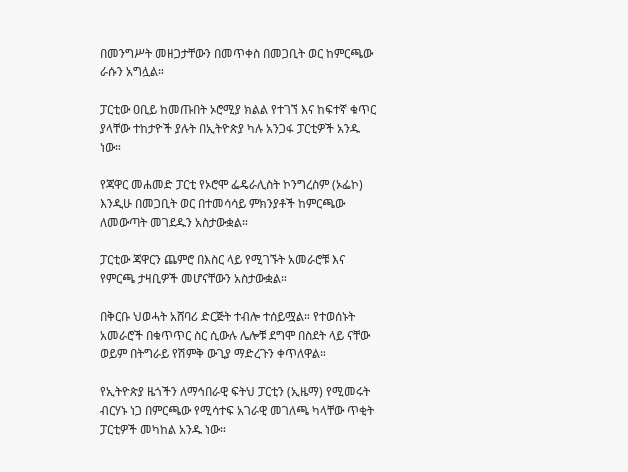በመንግሥት መዘጋታቸውን በመጥቀስ በመጋቢት ወር ከምርጫው ራሱን አግሏል።

ፓርቲው ዐቢይ ከመጡበት ኦሮሚያ ክልል የተገኘ እና ከፍተኛ ቁጥር ያላቸው ተከታዮች ያሉት በኢትዮጵያ ካሉ አንጋፋ ፓርቲዎች አንዱ ነው።

የጃዋር መሐመድ ፓርቲ የኦሮሞ ፌዴራሊስት ኮንግረስም (ኦፌኮ) እንዲሁ በመጋቢት ወር በተመሳሳይ ምክንያቶች ከምርጫው ለመውጣት መገደዱን አስታውቋል።

ፓርቲው ጃዋርን ጨምሮ በእስር ላይ የሚገኙት አመራሮቹ እና የምርጫ ታዛቢዎች መሆናቸውን አስታውቋል።

በቅርቡ ህወሓት አሸባሪ ድርጅት ተብሎ ተሰይሟል። የተወሰኑት አመራሮች በቁጥጥር ስር ሲውሉ ሌሎቹ ደግሞ በስደት ላይ ናቸው ወይም በትግራይ የሽምቅ ውጊያ ማድረጉን ቀጥለዋል።

የኢትዮጵያ ዜጎችን ለማኅበራዊ ፍትህ ፓርቲን (ኢዜማ) የሚመሩት ብርሃኑ ነጋ በምርጫው የሚሳተፍ አገራዊ መገለጫ ካላቸው ጥቂት ፓርቲዎች መካከል አንዱ ነው።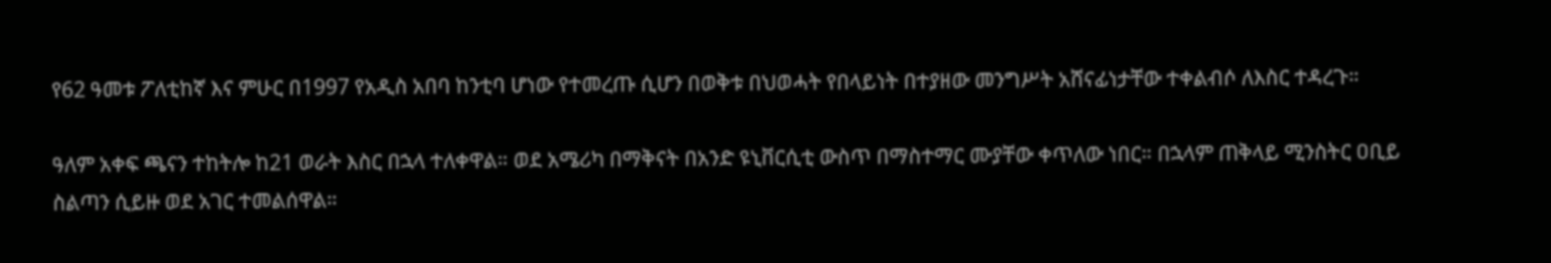የ62 ዓመቱ ፖለቲከኛ እና ምሁር በ1997 የአዲስ አበባ ከንቲባ ሆነው የተመረጡ ሲሆን በወቅቱ በህወሓት የበላይነት በተያዘው መንግሥት አሸናፊነታቸው ተቀልብሶ ለእስር ተዳረጉ።

ዓለም አቀፍ ጫናን ተከትሎ ከ21 ወራት እስር በኋላ ተለቀዋል። ወደ አሜሪካ በማቅናት በአንድ ዩኒቨርሲቲ ውስጥ በማስተማር ሙያቸው ቀጥለው ነበር። በኋላም ጠቅላይ ሚንስትር ዐቢይ ስልጣን ሲይዙ ወደ አገር ተመልሰዋል።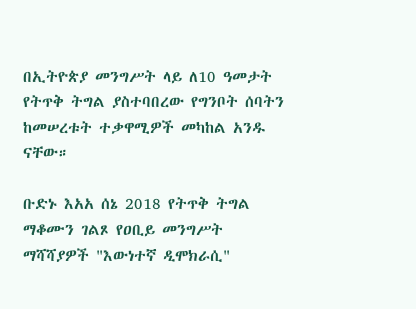በኢትዮጵያ መንግሥት ላይ ለ10 ዓመታት የትጥቅ ትግል ያስተባበረው የግንቦት ሰባትን ከመሠረቱት ተቃዋሚዎች መካከል አንዱ ናቸው።

ቡድኑ እአአ ሰኔ 2018 የትጥቅ ትግል ማቆሙን ገልጾ የዐቢይ መንግሥት ማሻሻያዎች "እውነተኛ ዲሞክራሲ"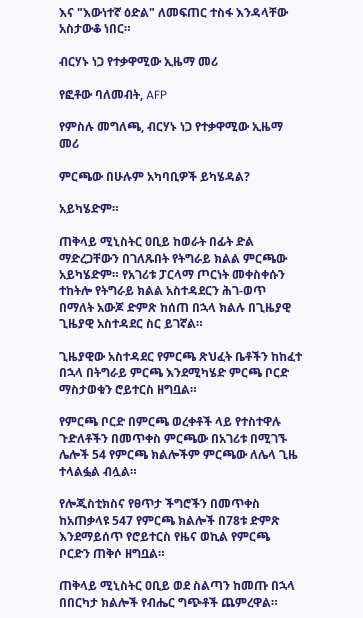እና "እውነተኛ ዕድል" ለመፍጠር ተስፋ እንዳላቸው አስታውቆ ነበር።

ብርሃኑ ነጋ የተቃዋሚው ኢዜማ መሪ

የፎቶው ባለመብት, AFP

የምስሉ መግለጫ, ብርሃኑ ነጋ የተቃዋሚው ኢዜማ መሪ

ምርጫው በሁሉም አካባቢዎች ይካሄዳል?

አይካሄድም።

ጠቅላይ ሚኒስትር ዐቢይ ከወራት በፊት ድል ማድረጋቸውን በገለጹበት የትግራይ ክልል ምርጫው አይካሄድም። የአገሪቱ ፓርላማ ጦርነት መቀስቀሱን ተከትሎ የትግራይ ክልል አስተዳደርን ሕገ-ወጥ በማለት አውጆ ድምጽ ከሰጠ በኋላ ክልሉ በጊዜያዊ ጊዜያዊ አስተዳደር ስር ይገኛል።

ጊዜያዊው አስተዳደር የምርጫ ጽህፈት ቤቶችን ከከፈተ በኋላ በትግራይ ምርጫ እንደሚካሄድ ምርጫ ቦርድ ማስታወቁን ሮይተርስ ዘግቧል።

የምርጫ ቦርድ በምርጫ ወረቀቶች ላይ የተስተዋሉ ጉድለቶችን በመጥቀስ ምርጫው በአገሪቱ በሚገኙ ሌሎች 54 የምርጫ ክልሎችም ምርጫው ለሌላ ጊዜ ተላልፏል ብሏል።

የሎጂስቲክስና የፀጥታ ችግሮችን በመጥቀስ ከአጠቃላዩ 547 የምርጫ ክልሎች በ78ቱ ድምጽ እንደማይሰጥ የሮይተርስ የዜና ወኪል የምርጫ ቦርድን ጠቅሶ ዘግቧል።

ጠቅላይ ሚኒስትር ዐቢይ ወደ ስልጣን ከመጡ በኋላ በበርካታ ክልሎች የብሔር ግጭቶች ጨምረዋል።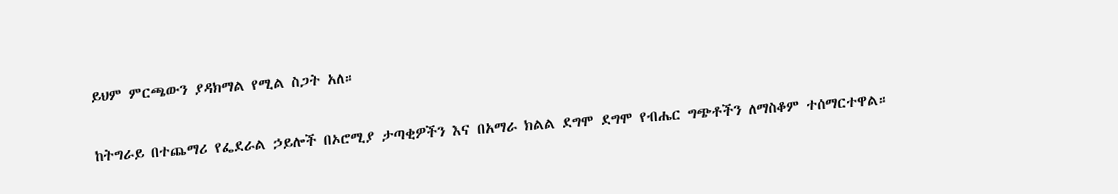ይህም ምርጫውን ያዳክማል የሚል ስጋት አለ።

ከትግራይ በተጨማሪ የፌደራል ኃይሎች በኦሮሚያ ታጣቂዎችን እና በአማራ ክልል ደግሞ ደግሞ የብሔር ግጭቶችን ለማስቆም ተሰማርተዋል።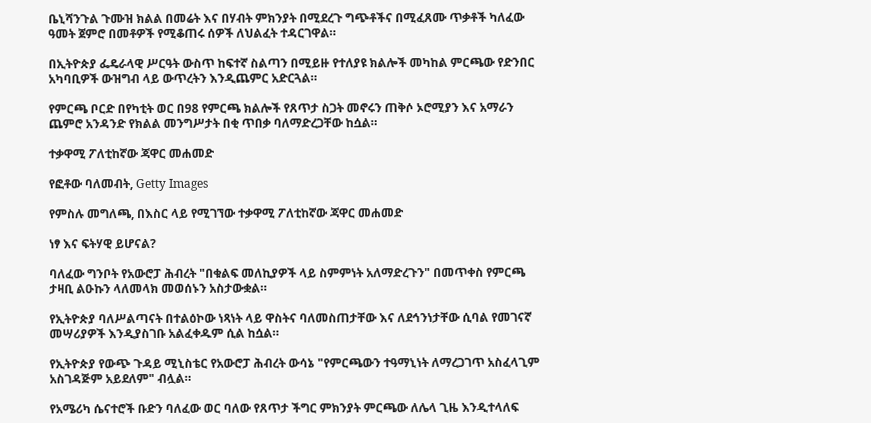ቤኒሻንጉል ጉሙዝ ክልል በመሬት እና በሃብት ምክንያት በሚደረጉ ግጭቶችና በሚፈጸሙ ጥቃቶች ካለፈው ዓመት ጀምሮ በመቶዎች የሚቆጠሩ ሰዎች ለህልፈት ተዳርገዋል።

በኢትዮጵያ ፌዴራላዊ ሥርዓት ውስጥ ከፍተኛ ስልጣን በሚይዙ የተለያዩ ክልሎች መካከል ምርጫው የድንበር አካባቢዎች ውዝግብ ላይ ውጥረትን እንዲጨምር አድርጓል።

የምርጫ ቦርድ በየካቲት ወር በ98 የምርጫ ክልሎች የጸጥታ ስጋት መኖሩን ጠቅሶ ኦሮሚያን እና አማራን ጨምሮ አንዳንድ የክልል መንግሥታት በቂ ጥበቃ ባለማድረጋቸው ከሷል።

ተቃዋሚ ፖለቲከኛው ጃዋር መሐመድ

የፎቶው ባለመብት, Getty Images

የምስሉ መግለጫ, በእስር ላይ የሚገኘው ተቃዋሚ ፖለቲከኛው ጃዋር መሐመድ

ነፃ እና ፍትሃዊ ይሆናል?

ባለፈው ግንቦት የአውሮፓ ሕብረት "በቁልፍ መለኪያዎች ላይ ስምምነት አለማድረጉን" በመጥቀስ የምርጫ ታዛቢ ልዑኩን ላለመላክ መወሰኑን አስታውቋል።

የኢትዮጵያ ባለሥልጣናት በተልዕኮው ነጻነት ላይ ዋስትና ባለመስጠታቸው እና ለደኅንነታቸው ሲባል የመገናኛ መሣሪያዎች እንዲያስገቡ አልፈቀዱም ሲል ከሷል።

የኢትዮጵያ የውጭ ጉዳይ ሚኒስቴር የአውሮፓ ሕብረት ውሳኔ "የምርጫውን ተዓማኒነት ለማረጋገጥ አስፈላጊም አስገዳጅም አይደለም" ብሏል።

የአሜሪካ ሴናተሮች ቡድን ባለፈው ወር ባለው የጸጥታ ችግር ምክንያት ምርጫው ለሌላ ጊዜ እንዲተላለፍ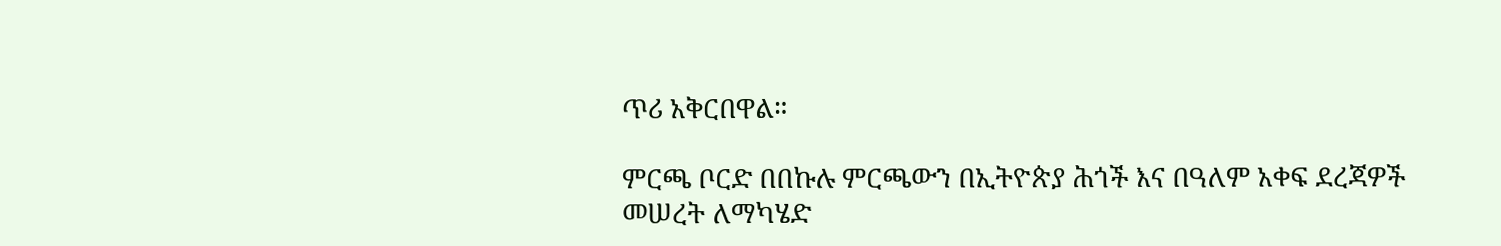ጥሪ አቅርበዋል።

ምርጫ ቦርድ በበኩሉ ምርጫውን በኢትዮጵያ ሕጎች እና በዓለም አቀፍ ደረጃዎች መሠረት ለማካሄድ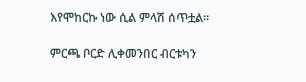እየሞከርኩ ነው ሲል ምላሽ ሰጥቷል።

ምርጫ ቦርድ ሊቀመንበር ብርቱካን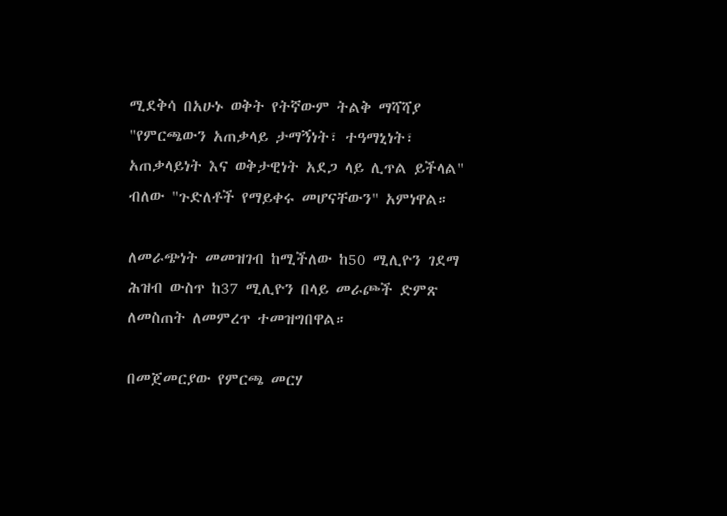ሚደቅሳ በአሁኑ ወቅት የትኛውም ትልቅ ማሻሻያ "የምርጫውን አጠቃላይ ታማኝነት፣ ተዓማኒነት፣ አጠቃላይነት እና ወቅታዊነት አደጋ ላይ ሊጥል ይችላል" ብለው "ጉድለቶች የማይቀሩ መሆናቸውን" አምነዋል።

ለመራጭነት መመዝገብ ከሚችለው ከ50 ሚሊዮን ገደማ ሕዝብ ውስጥ ከ37 ሚሊዮን በላይ መራጮች ድምጽ ለመስጠት ለመምረጥ ተመዝግበዋል።

በመጀመርያው የምርጫ መርሃ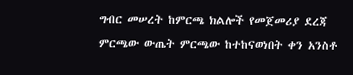ግብር መሠረት ከምርጫ ክልሎች የመጀመሪያ ደረጃ ምርጫው ውጤት ምርጫው ከተከናወነበት ቀን አንስቶ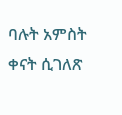ባሉት አምስት ቀናት ሲገለጽ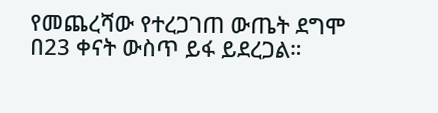የመጨረሻው የተረጋገጠ ውጤት ደግሞ በ23 ቀናት ውስጥ ይፋ ይደረጋል።